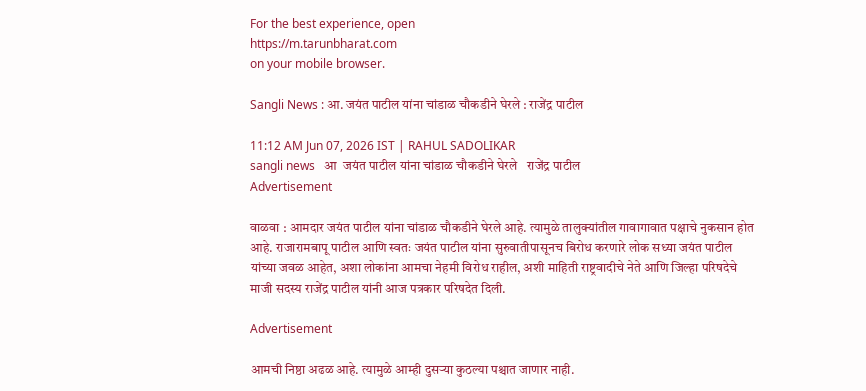For the best experience, open
https://m.tarunbharat.com
on your mobile browser.

Sangli News : आ. जयंत पाटील यांना चांडाळ चौकडीने घेरले : राजेंद्र पाटील

11:12 AM Jun 07, 2026 IST | RAHUL SADOLIKAR
sangli news   आ  जयंत पाटील यांना चांडाळ चौकडीने घेरले   राजेंद्र पाटील
Advertisement

वाळवा : आमदार जयंत पाटील यांना चांडाळ चौकडीने घेरले आहे. त्यामुळे तालुक्यांतील गावागावात पक्षाचे नुकसान होत आहे. राजारामबापू पाटील आणि स्वतः जयंत पाटील यांना सुरुवातीपासूनच बिरोध करणारे लोक सध्या जयंत पाटील यांच्या जवळ आहेत, अशा लोकांना आमचा नेहमी विरोध राहील, अशी माहिती राष्ट्रवादीचे नेते आणि जिल्हा परिषदेचे माजी सदस्य राजेंद्र पाटील यांनी आज पत्रकार परिषदेत दिली.

Advertisement

आमची निष्ठा अढळ आहे. त्यामुळे आम्ही दुसऱ्या कुठल्या पश्चात जाणार नाही.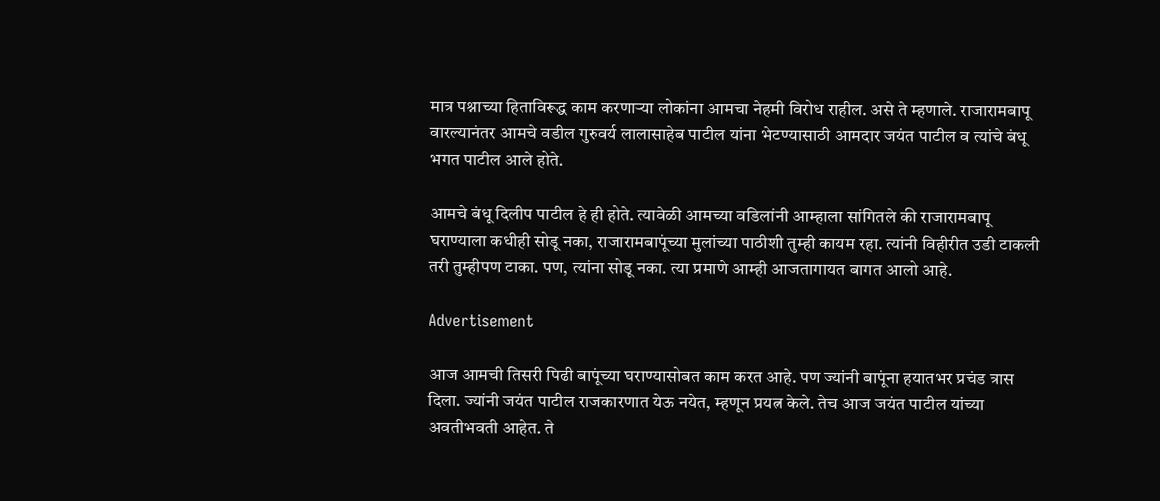मात्र पश्नाच्या हिताविरूद्ध काम करणाऱ्या लोकांना आमचा नेहमी विरोध राहील. असे ते म्हणाले. राजारामबापू वारल्यानंतर आमचे वडील गुरुवर्य लालासाहेब पाटील यांना भेटण्यासाठी आमदार जयंत पाटील व त्यांचे बंधू भगत पाटील आले होते.

आमचे बंधू दिलीप पाटील हे ही होते. त्यावेळी आमच्या वडिलांनी आम्हाला सांगितले की राजारामबापू घराण्याला कधीही सोडू नका, राजारामबापूंच्या मुलांच्या पाठीशी तुम्ही कायम रहा. त्यांनी विहीरीत उडी टाकली तरी तुम्हीपण टाका. पण, त्यांना सोडू नका. त्या प्रमाणे आम्ही आजतागायत बागत आलो आहे.

Advertisement

आज आमची तिसरी पिढी बापूंच्या घराण्यासोबत काम करत आहे. पण ज्यांनी बापूंना हयातभर प्रचंड त्रास दिला. ज्यांनी जयंत पाटील राजकारणात येऊ नयेत, म्हणून प्रयत्न केले. तेच आज जयंत पाटील यांच्या अवतीभवती आहेत. ते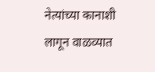नेत्यांच्या कानाशी लागून वाळव्यात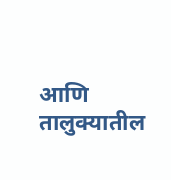आणि तालुक्यातील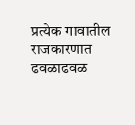प्रत्येक गावातील राजकारणात ढवळाढवळ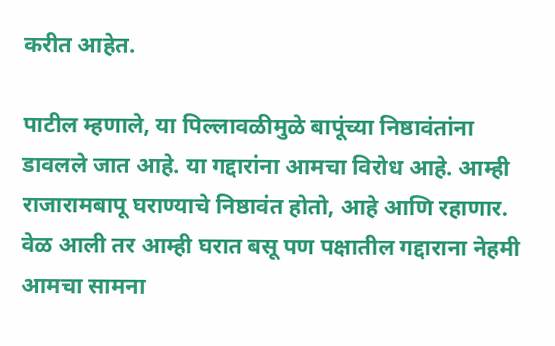करीत आहेत.

पाटील म्हणाले, या पिल्लावळीमुळे बापूंच्या निष्ठावंतांना डावलले जात आहे. या गद्दारांना आमचा विरोध आहे. आम्ही राजारामबापू घराण्याचे निष्ठावंत होतो, आहे आणि रहाणार. वेळ आली तर आम्ही घरात बसू पण पक्षातील गद्दाराना नेहमी आमचा सामना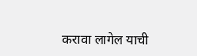करावा लागेल याची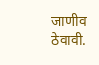जाणीव ठेवावी.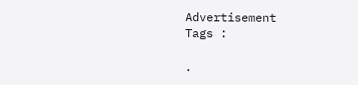Advertisement
Tags :

.